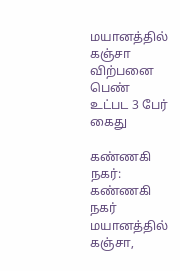மயானத்தில் கஞ்சா விற்பனை பெண் உட்பட 3 பேர் கைது

கண்ணகி நகர்: கண்ணகி நகர் மயானத்தில் கஞ்சா,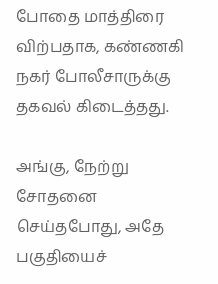போதை மாத்திரை விற்பதாக, கண்ணகி நகர் போலீசாருக்கு தகவல் கிடைத்தது.

அங்கு, நேற்று சோதனை செய்தபோது, அதே பகுதியைச்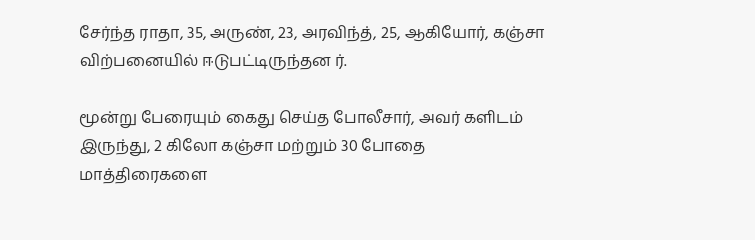சேர்ந்த ராதா, 35, அருண், 23, அரவிந்த், 25, ஆகியோர், கஞ்சா விற்பனையில் ஈடுபட்டிருந்தன ர்.

மூன்று பேரையும் கைது செய்த போலீசார், அவர் களிடம் இருந்து, 2 கிலோ கஞ்சா மற்றும் 30 போதை மாத்திரைகளை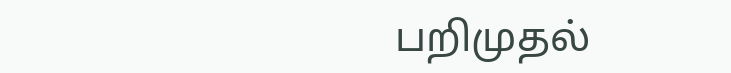பறிமுதல்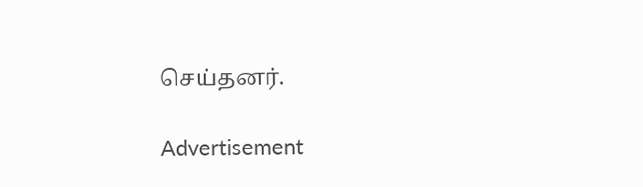செய்தனர்.

Advertisement